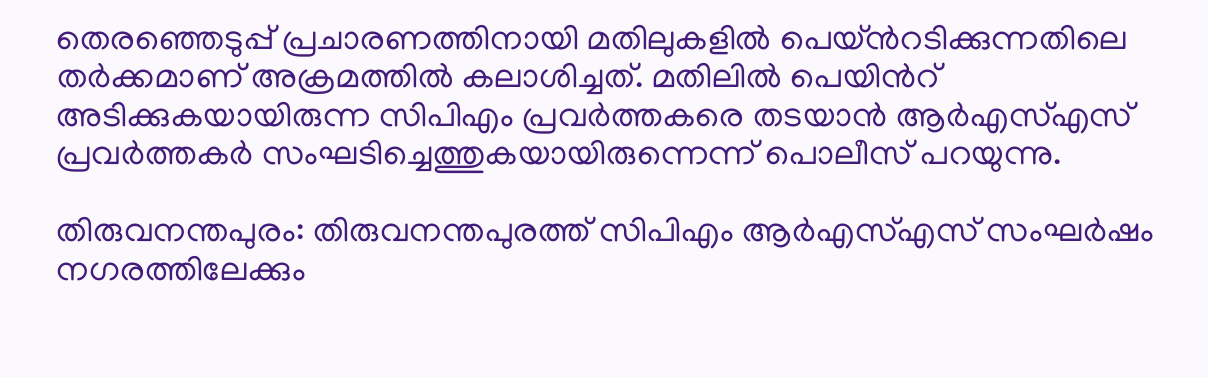തെരഞ്ഞെടുപ്പ് പ്രചാരണത്തിനായി മതിലുകളിൽ പെയ്ന്‍റടിക്കുന്നതിലെ തർക്കമാണ് അക്രമത്തിൽ കലാശിച്ചത്. മതിലില്‍ പെയിന്‍റ് അടിക്കുകയായിരുന്ന സിപിഎം പ്രവർത്തകരെ തടയാൻ ആർഎസ്എസ് പ്രവർത്തകർ സംഘടിച്ചെത്തുകയായിരുന്നെന്ന് പൊലീസ് പറയുന്നു.

തിരുവനന്തപുരം: തിരുവനന്തപുരത്ത് സിപിഎം ആർഎസ്എസ് സംഘർഷം നഗരത്തിലേക്കും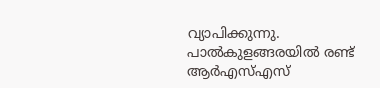വ്യാപിക്കുന്നു. പാൽകുളങ്ങരയിൽ രണ്ട് ആർഎസ്എസ്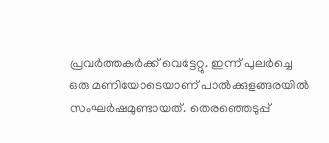പ്രവർത്തകർക്ക് വെട്ടേറ്റു. ഇന്ന് പുലർച്ചെ ഒരു മണിയോടെയാണ് പാൽക്കുളങ്ങരയിൽ സംഘർഷമുണ്ടായത്. തെരഞ്ഞെടുപ്പ്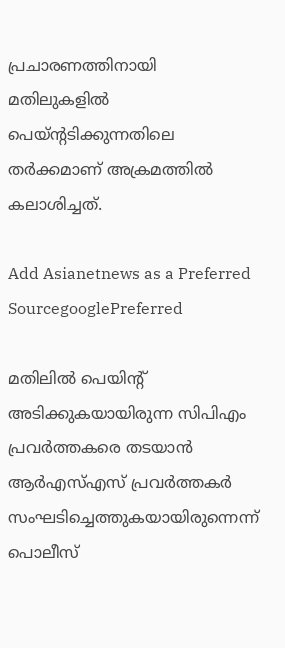പ്രചാരണത്തിനായി മതിലുകളിൽ പെയ്ന്‍റടിക്കുന്നതിലെ തർക്കമാണ് അക്രമത്തിൽ കലാശിച്ചത്.

Add Asianetnews as a Preferred SourcegooglePreferred

മതിലില്‍ പെയിന്‍റ് അടിക്കുകയായിരുന്ന സിപിഎം പ്രവർത്തകരെ തടയാൻ ആർഎസ്എസ് പ്രവർത്തകർ സംഘടിച്ചെത്തുകയായിരുന്നെന്ന് പൊലീസ്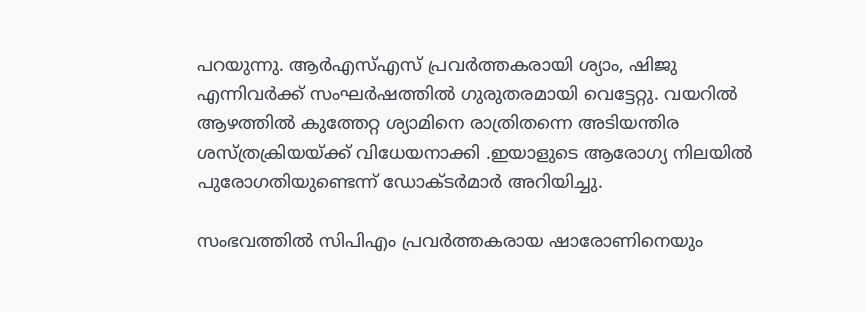പറയുന്നു. ആർഎസ്എസ് പ്രവർത്തകരായി ശ്യാം, ഷിജു എന്നിവർക്ക് സംഘര്‍ഷത്തില്‍ ഗുരുതരമായി വെട്ടേറ്റു. വയറിൽ ആഴത്തിൽ കുത്തേറ്റ ശ്യാമിനെ രാത്രിതന്നെ അടിയന്തിര ശസ്ത്രക്രിയയ്ക്ക് വിധേയനാക്കി .ഇയാളുടെ ആരോഗ്യ നിലയിൽ പുരോഗതിയുണ്ടെന്ന് ഡോക്ടർമാർ അറിയിച്ചു.

സംഭവത്തില്‍ സിപിഎം പ്രവർത്തകരായ ഷാരോണിനെയും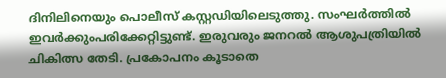ദിനിലിനെയും പൊലീസ് കസ്റ്റഡിയിലെടുത്തു. സംഘർത്തിൽ ഇവർക്കുംപരിക്കേറ്റിട്ടുണ്ട്. ഇരുവരും ജനറൽ ആശുപത്രിയിൽ ചികിത്സ തേടി. പ്രകോപനം കൂടാതെ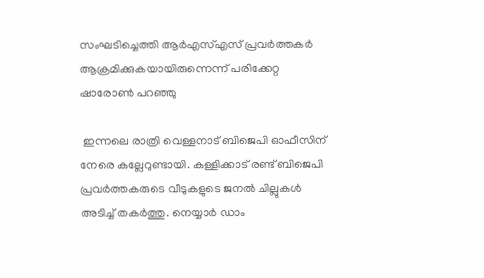സംഘടിച്ചെത്തി ആ‌ർഎസ്എസ് പ്രവർത്തകർ ആക്രമിക്കുകയായിരുന്നെന്ന് പരിക്കേറ്റ ഷാരോൺ പറഞ്ഞു

 ഇന്നലെ രാത്രി വെള്ളനാട് ബിജെപി ഓഫീസിന് നേരെ കല്ലേറുണ്ടായി. കള്ളിക്കാട് രണ്ട് ബിജെപി പ്രവർത്തകരുടെ വീടുകളുടെ ജനൽ ചില്ലുകൾ അടിച്ച് തകർത്തു. നെയ്യാർ ഡാം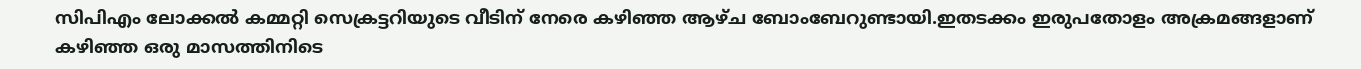സിപിഎം ലോക്കൽ കമ്മറ്റി സെക്രട്ടറിയുടെ വീടിന് നേരെ കഴിഞ്ഞ ആഴ്ച ബോംബേറുണ്ടായി.ഇതടക്കം ഇരുപതോളം അക്രമങ്ങളാണ് കഴിഞ്ഞ ഒരു മാസത്തിനിടെ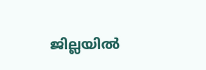ജില്ലയിൽ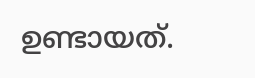ഉണ്ടായത്.